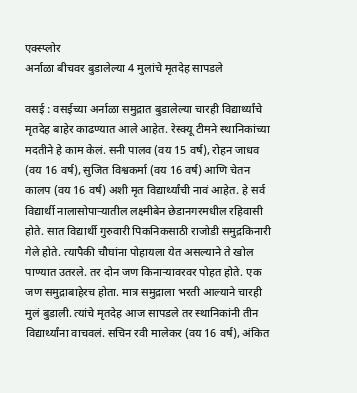एक्स्प्लोर
अर्नाळा बीचवर बुडालेल्या 4 मुलांचे मृतदेह सापडले

वसई : वसईच्या अर्नाळा समुद्रात बुडालेल्या चारही विद्यार्थ्यांचे मृतदेह बाहेर काढण्यात आले आहेत. रेस्क्यू टीमने स्थानिकांच्या मदतीने हे काम केलं. सनी पालव (वय 15 वर्ष), रोहन जाधव (वय 16 वर्ष), सुजित विश्वकर्मा (वय 16 वर्ष) आणि चेतन कालप (वय 16 वर्ष) अशी मृत विद्यार्थ्यांची नावं आहेत. हे सर्व विद्यार्थी नालासोपाऱ्यातील लक्ष्मीबेन छेडानगरमधील रहिवासी होते. सात विद्यार्थी गुरुवारी पिकनिकसाठी राजोडी समुद्रकिनारी गेले होते. त्यापैकी चौघांना पोहायला येत असल्याने ते खोल पाण्यात उतरले. तर दोन जण किनाऱ्यावरवर पोहत होते. एक जण समुद्राबाहेरच होता. मात्र समुद्राला भरती आल्याने चारही मुलं बुडाली. त्यांचे मृतदेह आज सापडले तर स्थानिकांनी तीन विद्यार्थ्यांना वाचवलं. सचिन रवी मालेकर (वय 16 वर्ष), अंकित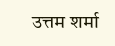उत्तम शर्मा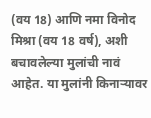(वय 18) आणि नमा विनोद मिश्रा (वय 18 वर्ष), अशी बचावलेल्या मुलांची नावं आहेत. या मुलांनी किनाऱ्यावर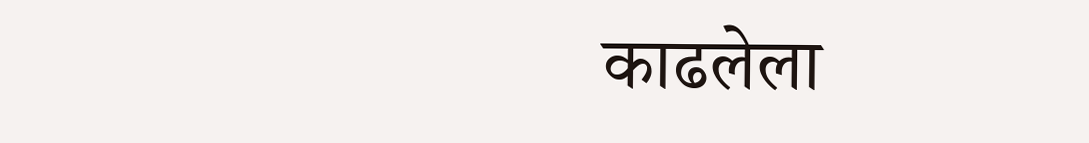काढलेला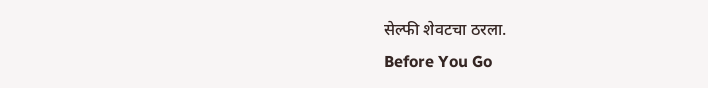सेल्फी शेवटचा ठरला.
Before You Go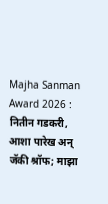Majha Sanman Award 2026 : नितीन गडकरी, आशा पारेख अन् जॅकी श्रॉफ; माझा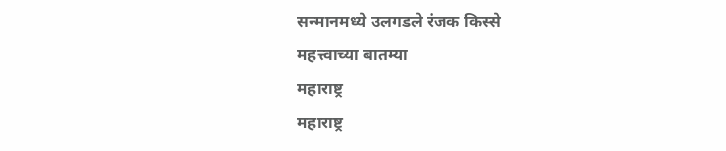सन्मानमध्ये उलगडले रंजक किस्से
महत्त्वाच्या बातम्या
महाराष्ट्र
महाराष्ट्र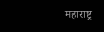महाराष्ट्र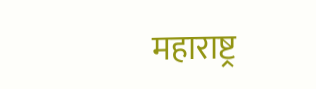महाराष्ट्र